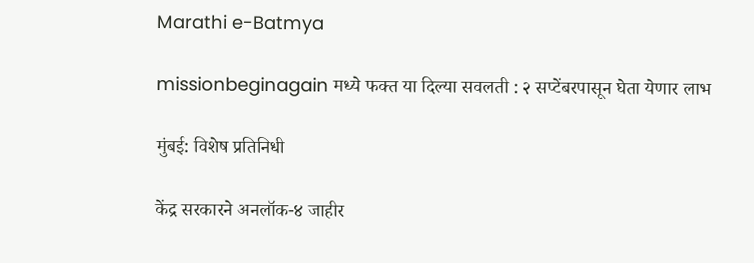Marathi e-Batmya

missionbeginagain मध्ये फक्त या दिल्या सवलती : २ सप्टेंबरपासून घेता येणार लाभ

मुंबई: विशेष प्रतिनिधी

केंद्र सरकारने अनलॉक-४ जाहीर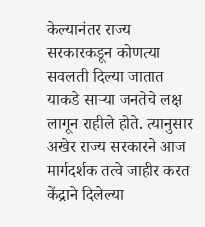केल्यानंतर राज्य सरकारकडून कोणत्या सवलती दिल्या जातात याकडे साऱ्या जनतेचे लक्ष लागून राहीले होते. त्यानुसार अखेर राज्य सरकारने आज मार्गदर्शक तत्वे जाहीर करत केंद्राने दिलेल्या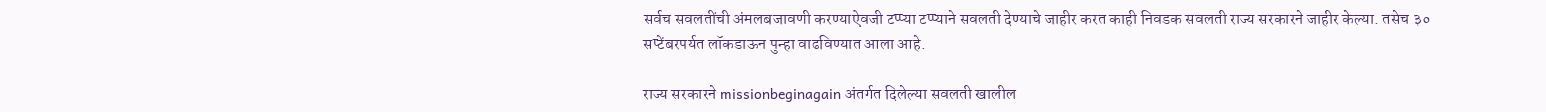सर्वच सवलतींची अंमलबजावणी करण्याऐवजी टप्प्या टप्प्याने सवलती देण्याचे जाहीर करत काही निवडक सवलती राज्य सरकारने जाहीर केल्या. तसेच ३० सप्टेंबरपर्यत लॉकडाऊन पुन्हा वाढविण्यात आला आहे.

राज्य सरकारने missionbeginagain अंतर्गत दिलेल्या सवलती खालील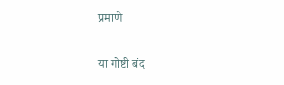प्रमाणे

या गोष्टी बंद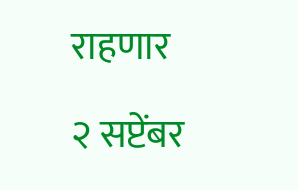राहणार

२ सप्टेंबर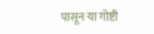पासून या गोष्टी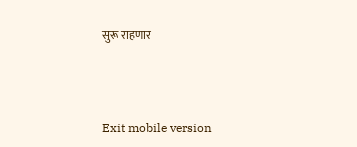सुरू राहणार



Exit mobile version